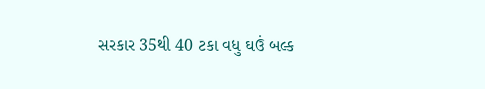સરકાર 35થી 40 ટકા વધુ ઘઉં બલ્ક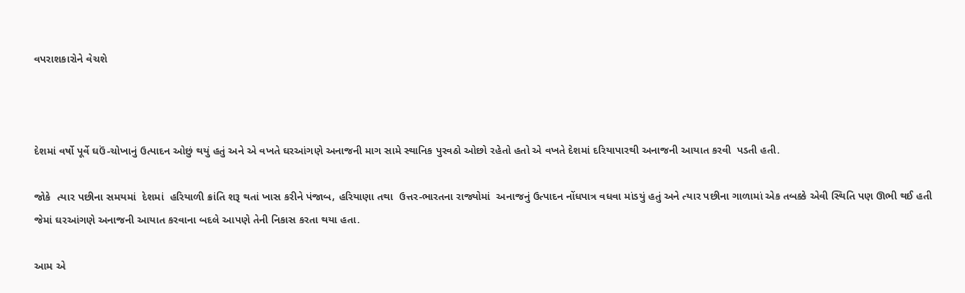વપરાશકારોને વેચશે



દેશમાં વર્ષો પૂર્વે ઘઉં-ચોખાનું ઉત્પાદન ઓછું થયું હતું અને એ વખતે ઘરઆંગણે અનાજની માગ સામે સ્થાનિક પુરવઠો ઓછો રહેતો હતો એ વખતે દેશમાં દરિયાપારથી અનાજની આયાત કરવી  પડતી હતી.

જોકે  ત્યાર પછીના સમયમાં  દેશમાં  હરિયાળી ક્રાંતિ શરૂ થતાં ખાસ કરીને પંજાબ, હરિયાણા તથા  ઉત્તર-ભારતના રાજ્યોમાં  અનાજનું ઉત્પાદન નોંધપાત્ર વધવા માંડયું હતું અને ત્યાર પછીના ગાળામાં એક તબક્કે એવી સ્થિતિ પણ ઊભી થઈ હતી  જેમાં ઘરઆંગણે અનાજની આયાત કરવાના બદલે આપણે તેની નિકાસ કરતા થયા હતા.

આમ એ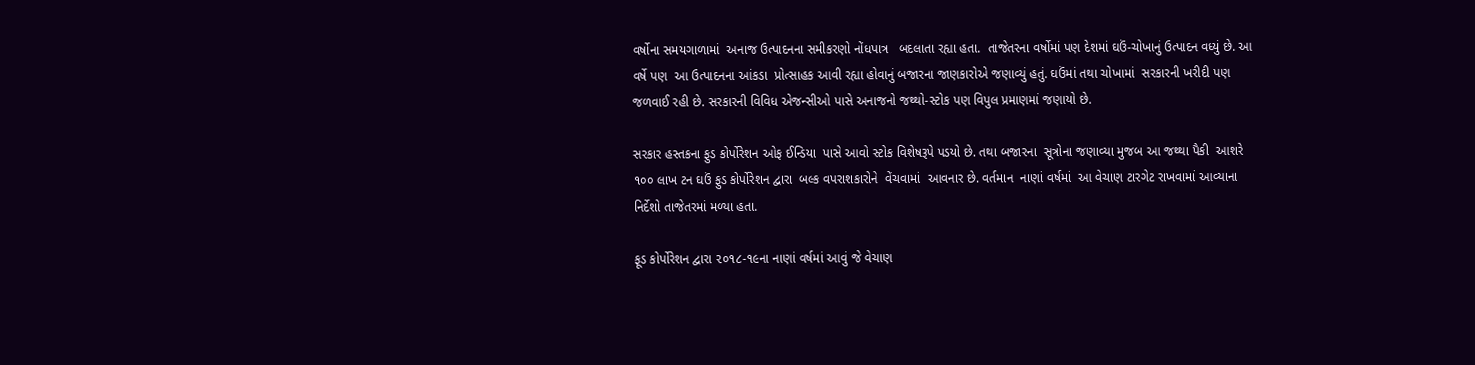વર્ષોના સમયગાળામાં  અનાજ ઉત્પાદનના સમીકરણો નોંધપાત્ર   બદલાતા રહ્યા હતા.  તાજેતરના વર્ષોમાં પણ દેશમાં ઘઉં-ચોખાનું ઉત્પાદન વધ્યું છે. આ વર્ષે પણ  આ ઉત્પાદનના આંકડા  પ્રોત્સાહક આવી રહ્યા હોવાનું બજારના જાણકારોએ જણાવ્યું હતું. ઘઉંમાં તથા ચોખામાં  સરકારની ખરીદી પણ જળવાઈ રહી છે. સરકારની વિવિધ એજન્સીઓ પાસે અનાજનો જથ્થો-સ્ટોક પણ વિપુલ પ્રમાણમાં જણાયો છે.

સરકાર હસ્તકના ફુડ કોર્પોરેશન ઓફ ઈન્ડિયા  પાસે આવો સ્ટોક વિશેષરૂપે પડયો છે. તથા બજારના  સૂત્રોના જણાવ્યા મુજબ આ જથ્થા પૈકી  આશરે ૧૦૦ લાખ ટન ઘઉં ફુડ કોર્પોરેશન દ્વારા  બલ્ક વપરાશકારોને  વેંચવામાં  આવનાર છે. વર્તમાન  નાણાં વર્ષમાં  આ વેચાણ ટારગેટ રાખવામાં આવ્યાના નિર્દેશો તાજેતરમાં મળ્યા હતા.

ફૂડ કોર્પોરેશન દ્વારા ૨૦૧૮-૧૯ના નાણાં વર્ષમાં આવું જે વેચાણ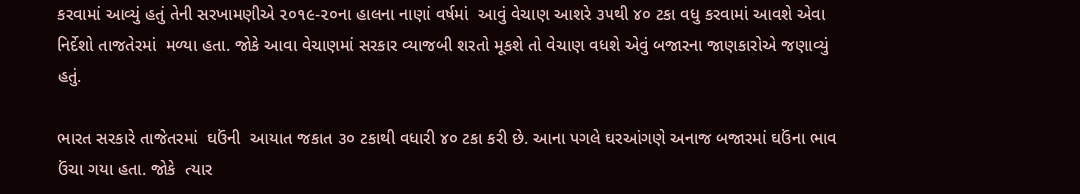કરવામાં આવ્યું હતું તેની સરખામણીએ ૨૦૧૯-૨૦ના હાલના નાણાં વર્ષમાં  આવું વેચાણ આશરે ૩૫થી ૪૦ ટકા વધુ કરવામાં આવશે એવા નિર્દેશો તાજતેરમાં  મળ્યા હતા. જોકે આવા વેચાણમાં સરકાર વ્યાજબી શરતો મૂકશે તો વેચાણ વધશે એવું બજારના જાણકારોએ જણાવ્યું હતું.

ભારત સરકારે તાજેતરમાં  ઘઉંની  આયાત જકાત ૩૦ ટકાથી વધારી ૪૦ ટકા કરી છે. આના પગલે ઘરઆંગણે અનાજ બજારમાં ઘઉંના ભાવ ઉંચા ગયા હતા. જોકે  ત્યાર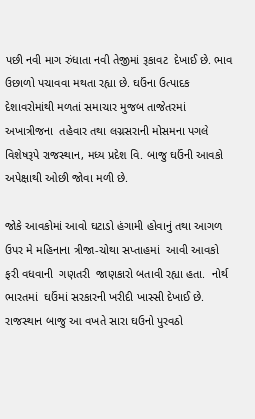પછી નવી માગ રુંધાતા નવી તેજીમાં રૂકાવટ  દેખાઈ છે. ભાવ ઉછાળો પચાવવા મથતા રહ્યા છે. ઘઉંના ઉત્પાદક દેશાવરોમાંથી મળતાં સમાચાર મુજબ તાજેતરમાં અખાત્રીજના  તહેવાર તથા લગ્નસરાની મોસમના પગલે વિશેષરૂપે રાજસ્થાન, મધ્ય પ્રદેશ વિ. બાજુ ઘઉંની આવકો અપેક્ષાથી ઓછી જોવા મળી છે.

જોકે આવકોમાં આવો ઘટાડો હંગામી હોવાનું તથા આગળ ઉપર મે મહિનાના ત્રીજા-ચોથા સપ્તાહમાં  આવી આવકો ફરી વધવાની  ગણતરી  જાણકારો બતાવી રહ્યા હતા.  નોર્થ ભારતમાં  ઘઉંમાં સરકારની ખરીદી ખાસ્સી દેખાઈ છે. રાજસ્થાન બાજુ આ વખતે સારા ઘઉનો પુરવઠો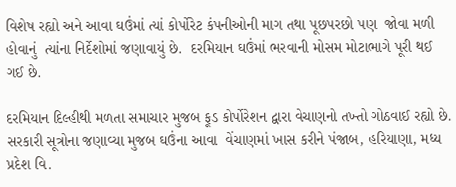વિશેષ રહ્યો અને આવા ઘઉંમાં ત્યાં કોર્પોરેટ કંપનીઓની માગ તથા પૂછપરછો પણ  જોવા મળી હોવાનું  ત્યાંના નિર્દેશોમાં જણાવાયું છે.  દરમિયાન ઘઉંમાં ભરવાની મોસમ મોટાભાગે પૂરી થઈ ગઈ છે.

દરમિયાન દિલ્હીથી મળતા સમાચાર મુજબ ફૂડ કોર્પોરેશન દ્વારા વેચાણનો તખ્તો ગોઠવાઈ રહ્યો છે.  સરકારી સૂત્રોના જણાવ્યા મુજબ ઘઉંના આવા  વેંચાણમાં ખાસ કરીને પંજાબ, હરિયાણા, મધ્ય પ્રદેશ વિ.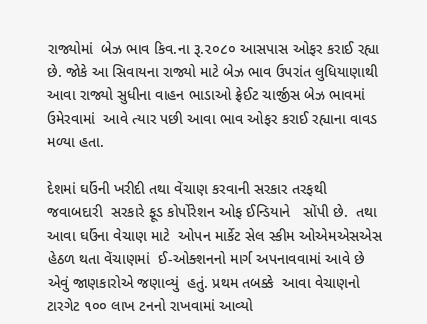રાજ્યોમાં  બેઝ ભાવ કિવ.ના રૂ.૨૦૮૦ આસપાસ ઓફર કરાઈ રહ્યા છે. જોકે આ સિવાયના રાજ્યો માટે બેઝ ભાવ ઉપરાંત લુધિયાણાથી આવા રાજ્યો સુધીના વાહન ભાડાઓ ફ્રેઈટ ચાર્જીસ બેઝ ભાવમાં  ઉમેરવામાં  આવે ત્યાર પછી આવા ભાવ ઓફર કરાઈ રહ્યાના વાવડ મળ્યા હતા.

દેશમાં ઘઉંની ખરીદી તથા વેંચાણ કરવાની સરકાર તરફથી જવાબદારી  સરકારે ફૂડ કોર્પોરેશન ઓફ ઈન્ડિયાને   સોંપી છે.  તથા આવા ઘઉંના વેચાણ માટે  ઓપન માર્કેટ સેલ સ્કીમ ઓએમએસએસ હેઠળ થતા વેંચાણમાં  ઈ-ઓક્શનનો માર્ગ અપનાવવામાં આવે છે એવું જાણકારોએ જણાવ્યું  હતું. પ્રથમ તબક્કે  આવા વેચાણનો ટારગેટ ૧૦૦ લાખ ટનનો રાખવામાં આવ્યો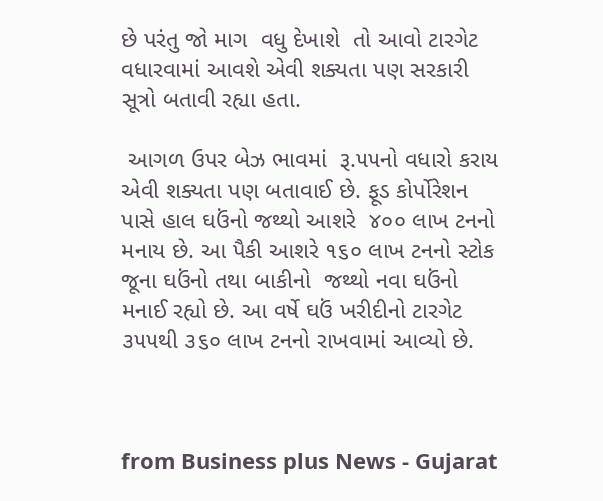છે પરંતુ જો માગ  વધુ દેખાશે  તો આવો ટારગેટ વધારવામાં આવશે એવી શક્યતા પણ સરકારી સૂત્રો બતાવી રહ્યા હતા.

 આગળ ઉપર બેઝ ભાવમાં  રૂ.૫૫નો વધારો કરાય એવી શક્યતા પણ બતાવાઈ છે. ફૂડ કોર્પોરેશન પાસે હાલ ઘઉંનો જથ્થો આશરે  ૪૦૦ લાખ ટનનો મનાય છે. આ પૈકી આશરે ૧૬૦ લાખ ટનનો સ્ટોક જૂના ઘઉંનો તથા બાકીનો  જથ્થો નવા ઘઉંનો મનાઈ રહ્યો છે. આ વર્ષે ઘઉં ખરીદીનો ટારગેટ ૩૫૫થી ૩૬૦ લાખ ટનનો રાખવામાં આવ્યો છે.



from Business plus News - Gujarat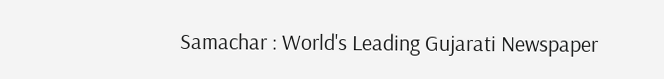Samachar : World's Leading Gujarati Newspaper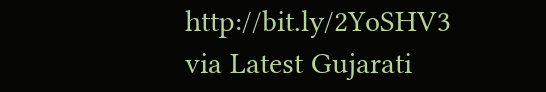http://bit.ly/2YoSHV3
via Latest Gujarati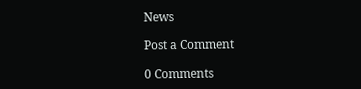News

Post a Comment

0 Comments